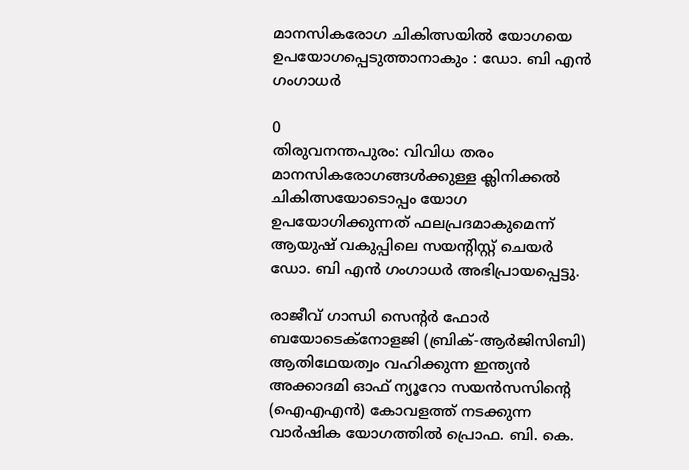മാനസികരോഗ ചികിത്സയില്‍ യോഗയെ ഉപയോഗപ്പെടുത്താനാകും : ഡോ. ബി എന്‍ ഗംഗാധര്‍

0
തിരുവനന്തപുരം: വിവിധ തരം മാനസികരോഗങ്ങള്‍ക്കുള്ള ക്ലിനിക്കല്‍ ചികിത്സയോടൊപ്പം യോഗ ഉപയോഗിക്കുന്നത് ഫലപ്രദമാകുമെന്ന് ആയുഷ് വകുപ്പിലെ സയന്‍റിസ്റ്റ് ചെയര്‍ ഡോ. ബി എന്‍ ഗംഗാധര്‍ അഭിപ്രായപ്പെട്ടു.

രാജീവ് ഗാന്ധി സെന്‍റര്‍ ഫോര്‍ ബയോടെക്നോളജി (ബ്രിക്-ആര്‍ജിസിബി) ആതിഥേയത്വം വഹിക്കുന്ന ഇന്ത്യന്‍ അക്കാദമി ഓഫ് ന്യൂറോ സയന്‍സസിന്‍റെ (ഐഎഎന്‍) കോവളത്ത് നടക്കുന്ന വാര്‍ഷിക യോഗത്തില്‍ പ്രൊഫ. ബി. കെ.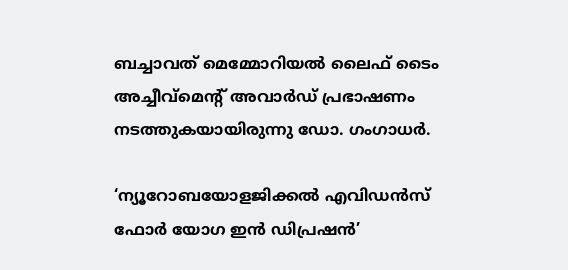ബച്ചാവത് മെമ്മോറിയല്‍ ലൈഫ് ടൈം അച്ചീവ്മെന്‍റ് അവാര്‍ഡ് പ്രഭാഷണം നടത്തുകയായിരുന്നു ഡോ. ഗംഗാധര്‍.

‘ന്യൂറോബയോളജിക്കല്‍ എവിഡന്‍സ് ഫോര്‍ യോഗ ഇന്‍ ഡിപ്രഷന്‍’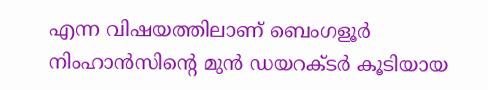എന്ന വിഷയത്തിലാണ് ബെംഗളൂര്‍ നിംഹാന്‍സിന്‍റെ മുന്‍ ഡയറക്ടര്‍ കൂടിയായ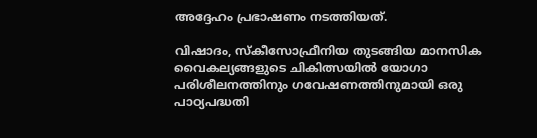അദ്ദേഹം പ്രഭാഷണം നടത്തിയത്.

വിഷാദം, സ്കീസോഫ്രീനിയ തുടങ്ങിയ മാനസിക വൈകല്യങ്ങളുടെ ചികിത്സയില്‍ യോഗാ പരിശീലനത്തിനും ഗവേഷണത്തിനുമായി ഒരു പാഠ്യപദ്ധതി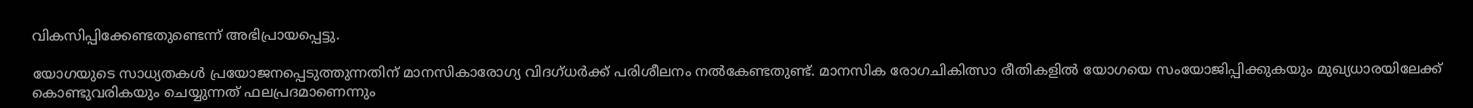വികസിപ്പിക്കേണ്ടതുണ്ടെന്ന് അഭിപ്രായപ്പെട്ടു.

യോഗയുടെ സാധ്യതകള്‍ പ്രയോജനപ്പെടുത്തുന്നതിന് മാനസികാരോഗ്യ വിദഗ്ധര്‍ക്ക് പരിശീലനം നല്‍കേണ്ടതുണ്ട്. മാനസിക രോഗചികിത്സാ രീതികളില്‍ യോഗയെ സംയോജിപ്പിക്കുകയും മുഖ്യധാരയിലേക്ക് കൊണ്ടുവരികയും ചെയ്യുന്നത് ഫലപ്രദമാണെന്നും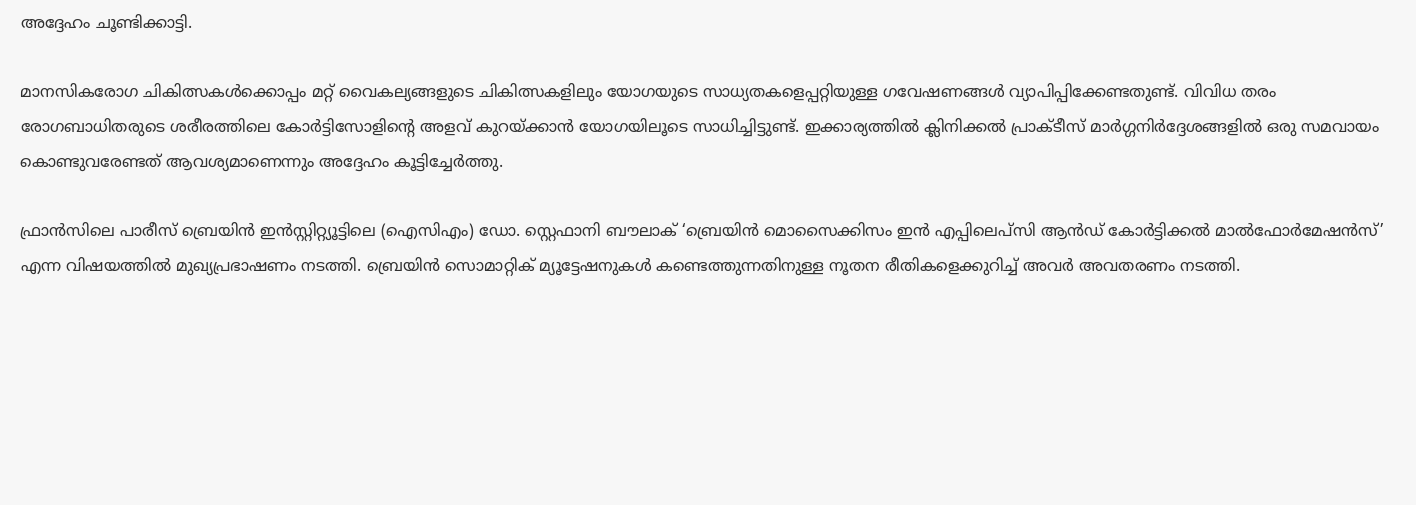അദ്ദേഹം ചൂണ്ടിക്കാട്ടി.

മാനസികരോഗ ചികിത്സകള്‍ക്കൊപ്പം മറ്റ് വൈകല്യങ്ങളുടെ ചികിത്സകളിലും യോഗയുടെ സാധ്യതകളെപ്പറ്റിയുള്ള ഗവേഷണങ്ങള്‍ വ്യാപിപ്പിക്കേണ്ടതുണ്ട്. വിവിധ തരം രോഗബാധിതരുടെ ശരീരത്തിലെ കോര്‍ട്ടിസോളിന്‍റെ അളവ് കുറയ്ക്കാന്‍ യോഗയിലൂടെ സാധിച്ചിട്ടുണ്ട്. ഇക്കാര്യത്തില്‍ ക്ലിനിക്കല്‍ പ്രാക്ടീസ് മാര്‍ഗ്ഗനിര്‍ദ്ദേശങ്ങളില്‍ ഒരു സമവായം കൊണ്ടുവരേണ്ടത് ആവശ്യമാണെന്നും അദ്ദേഹം കൂട്ടിച്ചേര്‍ത്തു.

ഫ്രാന്‍സിലെ പാരീസ് ബ്രെയിന്‍ ഇന്‍സ്റ്റിറ്റ്യൂട്ടിലെ (ഐസിഎം) ഡോ. സ്റ്റെഫാനി ബൗലാക് ‘ബ്രെയിന്‍ മൊസൈക്കിസം ഇന്‍ എപ്പിലെപ്സി ആന്‍ഡ് കോര്‍ട്ടിക്കല്‍ മാല്‍ഫോര്‍മേഷന്‍സ്’ എന്ന വിഷയത്തില്‍ മുഖ്യപ്രഭാഷണം നടത്തി. ബ്രെയിന്‍ സൊമാറ്റിക് മ്യൂട്ടേഷനുകള്‍ കണ്ടെത്തുന്നതിനുള്ള നൂതന രീതികളെക്കുറിച്ച് അവര്‍ അവതരണം നടത്തി.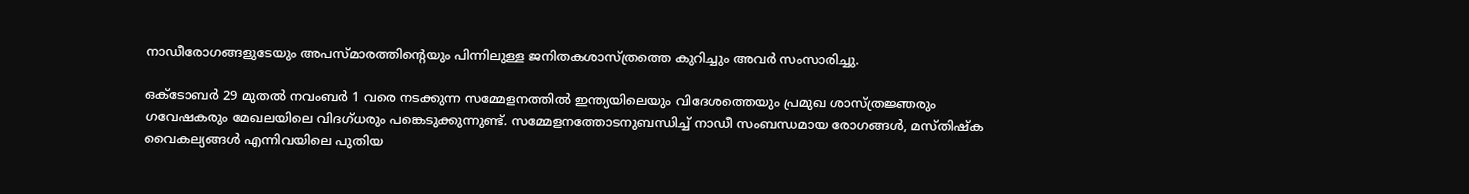നാഡീരോഗങ്ങളുടേയും അപസ്മാരത്തിന്‍റെയും പിന്നിലുള്ള ജനിതകശാസ്ത്രത്തെ കുറിച്ചും അവര്‍ സംസാരിച്ചു.

ഒക്ടോബര്‍ 29 മുതല്‍ നവംബര്‍ 1 വരെ നടക്കുന്ന സമ്മേളനത്തില്‍ ഇന്ത്യയിലെയും വിദേശത്തെയും പ്രമുഖ ശാസ്ത്രജ്ഞരും ഗവേഷകരും മേഖലയിലെ വിദഗ്ധരും പങ്കെടുക്കുന്നുണ്ട്. സമ്മേളനത്തോടനുബന്ധിച്ച് നാഡീ സംബന്ധമായ രോഗങ്ങള്‍, മസ്തിഷ്ക വൈകല്യങ്ങള്‍ എന്നിവയിലെ പുതിയ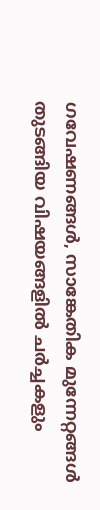ഗവേഷണങ്ങള്‍, സാങ്കേതിക മുന്നേറ്റങ്ങള്‍ തുടങ്ങിയ വിഷയങ്ങളില്‍ ചര്‍ച്ചകളും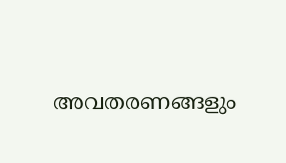അവതരണങ്ങളും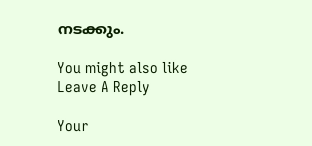നടക്കും.

You might also like
Leave A Reply

Your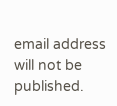email address will not be published.